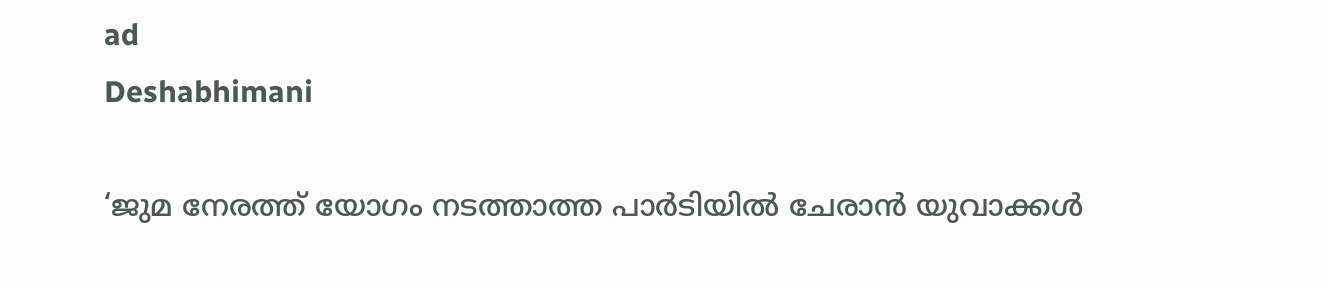ad
Deshabhimani

‘ജുമ നേരത്ത് യോഗം നടത്താത്ത പാർടിയിൽ ചേരാൻ യുവാക്കൾ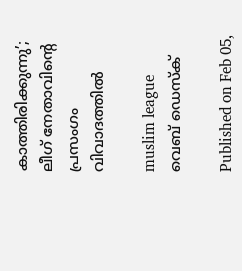കാത്തിരിക്കുന്നു’; ലീഗ്‌ നേതാവിന്റെ പ്രസംഗം വിവാദത്തിൽ

muslim league
വെബ് ഡെസ്ക്

Published on Feb 05,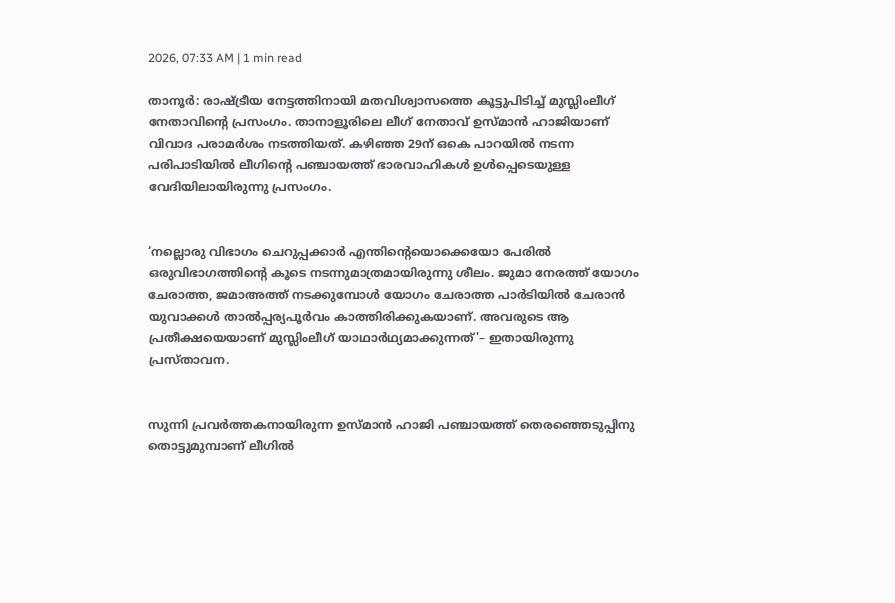2026, 07:33 AM | 1 min read

താനൂർ: രാഷ്‌ട്രീയ നേട്ടത്തിനായി മതവിശ്വാസത്തെ കൂട്ടുപിടിച്ച്‌ മുസ്ലിംലീഗ് നേതാവിന്റെ പ്രസംഗം. താനാളൂരിലെ ലീഗ് നേതാവ് ഉസ്മാൻ ഹാജിയാണ്‌ വിവാദ പരാമർശം നടത്തിയത്. കഴിഞ്ഞ 29ന് ഒകെ പാറയിൽ നടന്ന പരിപാടിയിൽ ലീഗിന്റെ പഞ്ചായത്ത് ഭാരവാഹികള്‍ ഉള്‍പ്പെടെയുള്ള വേദിയിലായിരുന്നു പ്രസംഗം.


‘നല്ലൊരു വിഭാഗം ചെറുപ്പക്കാര്‍ എന്തിന്റെയൊക്കെയോ പേരില്‍ ഒരുവിഭാഗത്തിന്റെ കൂടെ നടന്നുമാത്രമായിരുന്നു ശീലം. ജുമാ നേരത്ത് യോഗം ചേരാത്ത, ജമാഅത്ത് നടക്കുമ്പോള്‍ യോഗം ചേരാത്ത പാര്‍ടിയില്‍ ചേരാന്‍ യുവാക്കള്‍ താല്‍പ്പര്യപൂര്‍വം കാത്തിരിക്കുകയാണ്. അവരുടെ ആ പ്രതീക്ഷയെയാണ് മുസ്ലിംലീഗ് യാഥാര്‍ഥ്യമാക്കുന്നത്'– ഇതായിരുന്നു പ്രസ്താവന.


സുന്നി പ്രവർത്തകനായിരുന്ന ഉസ്മാൻ ഹാജി പഞ്ചായത്ത് തെരഞ്ഞെടുപ്പിനു തൊട്ടുമുമ്പാണ് ലീഗിൽ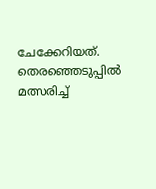ചേക്കേറിയത്. തെരഞ്ഞെടുപ്പിൽ മത്സരിച്ച്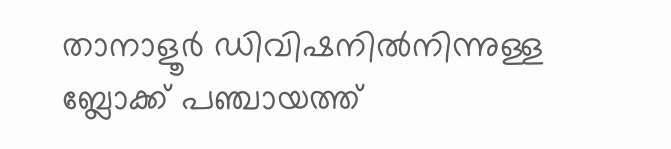താനാളൂർ ഡിവിഷനിൽനിന്നുള്ള ബ്ലോക്ക് പഞ്ചായത്ത്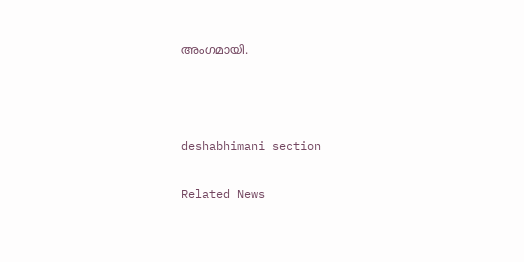അംഗമായി.



deshabhimani section

Related News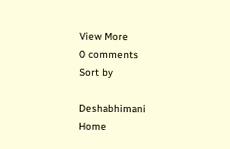View More
0 comments
Sort by

Deshabhimani
Home